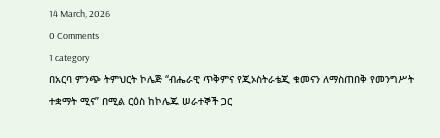14 March, 2026
0 Comments
1 category
በአርባ ምንጭ ትምህርት ኮሌጅ ‘‘ብሔራዊ ጥቅምና የጂኦስትራቴጂ ቁመናን ለማስጠበቅ የመንግሥት ተቋማት ሚና” በሚል ርዕስ ከኮሌጁ ሠራተኞች ጋር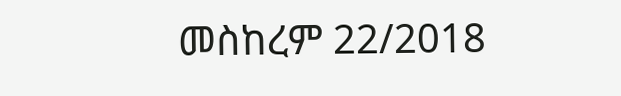መስከረም 22/2018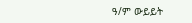ዓ/ም ውይይት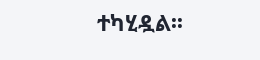ተካሂዷል፡፡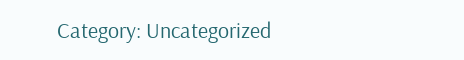Category: Uncategorized